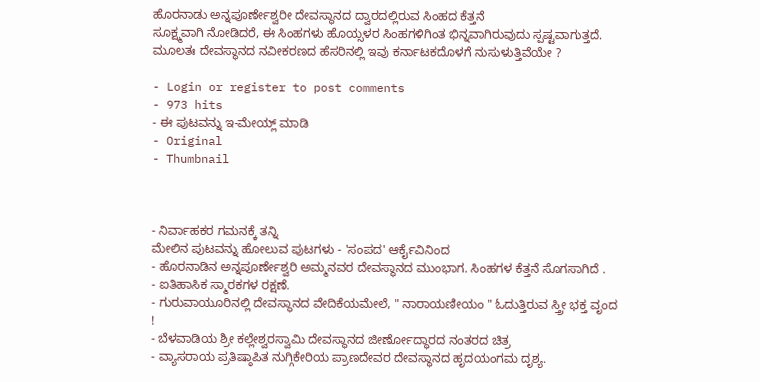ಹೊರನಾಡು ಅನ್ನಪೂರ್ಣೇಶ್ವರೀ ದೇವಸ್ಥಾನದ ದ್ವಾರದಲ್ಲಿರುವ ಸಿಂಹದ ಕೆತ್ತನೆ
ಸೂಕ್ಷ್ಮವಾಗಿ ನೋಡಿದರೆ, ಈ ಸಿಂಹಗಳು ಹೊಯ್ಸಳರ ಸಿಂಹಗಳಿಗಿಂತ ಭಿನ್ನವಾಗಿರುವುದು ಸ್ಪಷ್ಟವಾಗುತ್ತದೆ. ಮೂಲತಃ ದೇವಸ್ಥಾನದ ನವೀಕರಣದ ಹೆಸರಿನಲ್ಲಿ ಇವು ಕರ್ನಾಟಕದೊಳಗೆ ನುಸುಳುತ್ತಿವೆಯೇ ?

- Login or register to post comments
- 973 hits
- ಈ ಪುಟವನ್ನು ಇ-ಮೇಯ್ಲ್ ಮಾಡಿ
- Original
- Thumbnail



- ನಿರ್ವಾಹಕರ ಗಮನಕ್ಕೆ ತನ್ನಿ
ಮೇಲಿನ ಪುಟವನ್ನು ಹೋಲುವ ಪುಟಗಳು - 'ಸಂಪದ' ಆರ್ಕೈವಿನಿಂದ
- ಹೊರನಾಡಿನ ಅನ್ನಪೂರ್ಣೇಶ್ವರಿ ಅಮ್ಮನವರ ದೇವಸ್ಥಾನದ ಮುಂಭಾಗ. ಸಿಂಹಗಳ ಕೆತ್ತನೆ ಸೊಗಸಾಗಿದೆ .
- ಐತಿಹಾಸಿಕ ಸ್ಮಾರಕಗಳ ರಕ್ಷಣೆ.
- ಗುರುವಾಯೂರಿನಲ್ಲಿ ದೇವಸ್ಥಾನದ ವೇದಿಕೆಯಮೇಲೆ, " ನಾರಾಯಣೀಯಂ " ಓದುತ್ತಿರುವ ಸ್ತ್ರೀ ಭಕ್ತ ವೃಂದ !
- ಬೆಳವಾಡಿಯ ಶ್ರೀ ಕಲ್ಲೇಶ್ವರಸ್ವಾಮಿ ದೇವಸ್ಥಾನದ ಜೀರ್ಣೋದ್ಧಾರದ ನಂತರದ ಚಿತ್ರ
- ವ್ಯಾಸರಾಯ ಪ್ರತಿಷ್ಠಾಪಿತ ನುಗ್ಗಿಕೇರಿಯ ಪ್ರಾಣದೇವರ ದೇವಸ್ಥಾನದ ಹೃದಯಂಗಮ ದೃಶ್ಯ.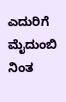ಎದುರಿಗೆ ಮೈದುಂಬಿ ನಿಂತ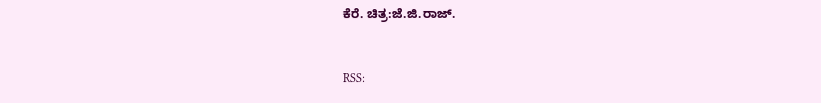ಕೆರೆ. ಚಿತ್ರ:ಜೆ.ಜಿ.ರಾಜ್.



RSS: